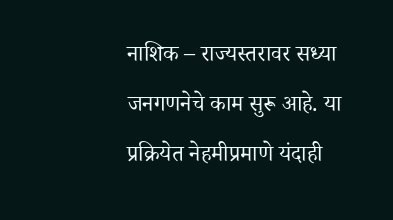नाशिक – राज्यस्तरावर सध्या जनगणनेचे काम सुरू आहे. या प्रक्रियेत नेहमीप्रमाणे यंदाही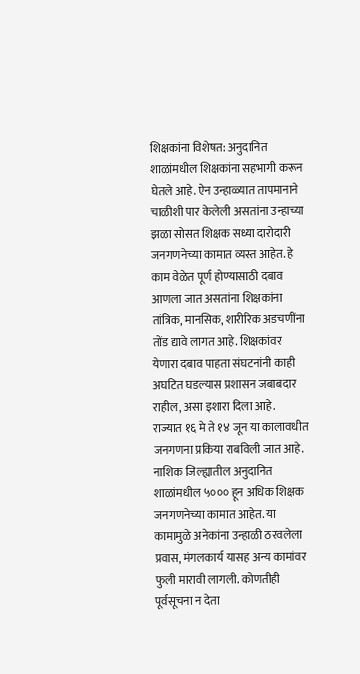शिक्षकांना विशेषत: अनुदानित शाळांमधील शिक्षकांना सहभागी करून घेतले आहे. ऐन उन्हाळ्यात तापमानाने चाळीशी पार केलेली असतांना उन्हाच्या झळा सोसत शिक्षक सध्या दारोदारी जनगणनेच्या कामात व्यस्त आहेत. हे काम वेळेत पूर्ण होण्यासाठी दबाव आणला जात असतांना शिक्षकांना तांत्रिक, मानसिक, शारीरिक अडचणींना तोंड द्यावे लागत आहे. शिक्षकांवर येणारा दबाव पाहता संघटनांनी काही अघटित घडल्यास प्रशासन जबाबदार राहील, असा इशारा दिला आहे.
राज्यात १६ मे ते १४ जून या कालावधीत जनगणना प्रकिया राबविली जात आहे. नाशिक जिल्ह्यातील अनुदानित शाळांमधील ५००० हून अधिक शिक्षक जनगणनेच्या कामात आहेत. या कामामुळे अनेकांना उन्हाळी ठरवलेला प्रवास, मंगलकार्य यासह अन्य कामांवर फुली मारावी लागली. कोणतीही पूर्वसूचना न देता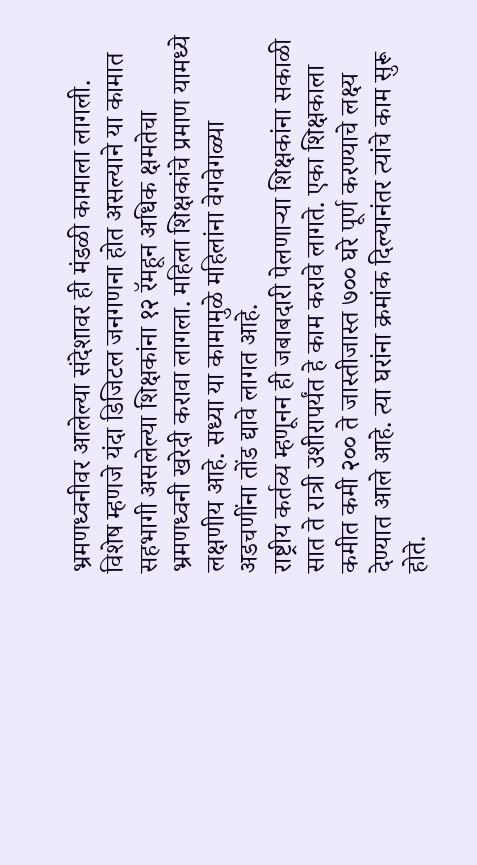भ्रमणध्वनीवर आलेल्या संदेशावर ही मंडळी कामाला लागली. विशेष म्हणजे यंदा डिजिटल जनगणना होत असल्याने या कामात सहभागी असलेल्या शिक्षकांना १२ रॅमहून अधिक क्षमतेचा भ्रमणध्वनी खरेदी करावा लागला. महिला शिक्षकांचे प्रमाण यामध्ये लक्षणीय आहे. सध्या या कामामुळे महिलांना वेगवेगळ्या अडचणींना तोंड द्यावे लागत आहे.
राष्ट्रीय कर्तव्य म्हणूनन ही जबाबदारी पेलणाऱ्या शिक्षकांना सकाळी सात ते रात्री उशीरापर्यंत हे काम करावे लागते. एका शिक्षकाला कमीत कमी २०० ते जास्तीजास्त ७०० घरे पूर्ण करण्याचे लक्ष्य देण्यात आले आहे. त्या घरांना क्रमांक दिल्यानंतर त्यांचे काम सुरू होते.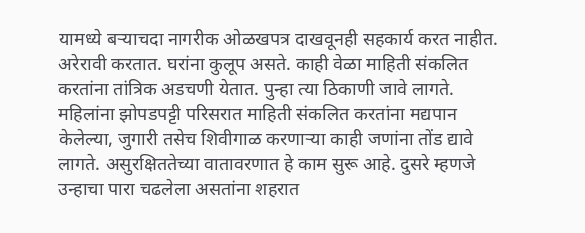यामध्ये बऱ्याचदा नागरीक ओळखपत्र दाखवूनही सहकार्य करत नाहीत. अरेरावी करतात. घरांना कुलूप असते. काही वेळा माहिती संकलित करतांना तांत्रिक अडचणी येतात. पुन्हा त्या ठिकाणी जावे लागते. महिलांना झोपडपट्टी परिसरात माहिती संकलित करतांना मद्यपान केलेल्या, जुगारी तसेच शिवीगाळ करणाऱ्या काही जणांना तोंड द्यावे लागते. असुरक्षिततेच्या वातावरणात हे काम सुरू आहे. दुसरे म्हणजे उन्हाचा पारा चढलेला असतांना शहरात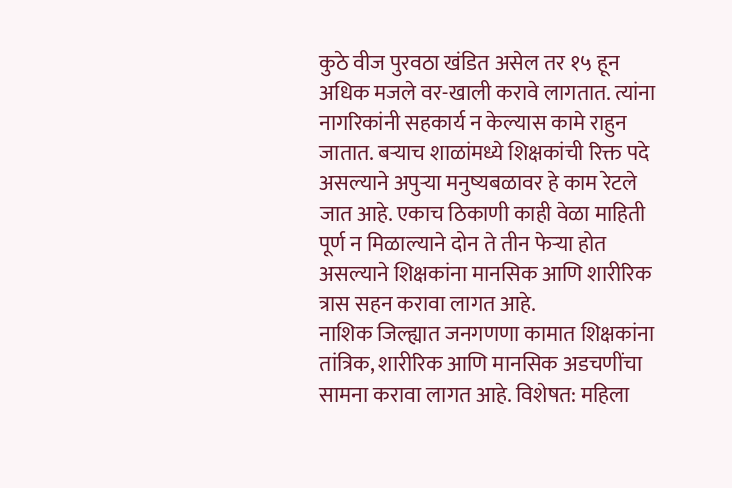कुठे वीज पुरवठा खंडित असेल तर १५ हून अधिक मजले वर-खाली करावे लागतात. त्यांना नागरिकांनी सहकार्य न केल्यास कामे राहुन जातात. बऱ्याच शाळांमध्ये शिक्षकांची रिक्त पदे असल्याने अपुऱ्या मनुष्यबळावर हे काम रेटले जात आहे. एकाच ठिकाणी काही वेळा माहिती पूर्ण न मिळाल्याने दोन ते तीन फेऱ्या होत असल्याने शिक्षकांना मानसिक आणि शारीरिक त्रास सहन करावा लागत आहे.
नाशिक जिल्ह्यात जनगणणा कामात शिक्षकांना तांत्रिक, शारीरिक आणि मानसिक अडचणींचा सामना करावा लागत आहे. विशेषत: महिला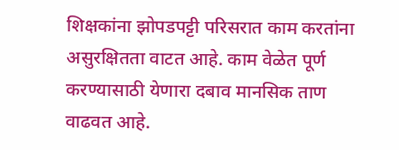शिक्षकांना झोपडपट्टी परिसरात काम करतांना असुरक्षितता वाटत आहे. काम वेळेत पूर्ण करण्यासाठी येणारा दबाव मानसिक ताण वाढवत आहे.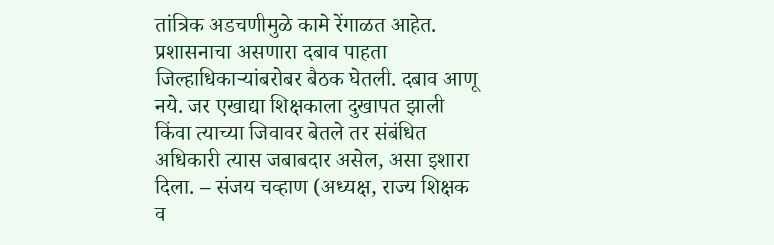तांत्रिक अडचणीमुळे कामे रेंगाळत आहेत.
प्रशासनाचा असणारा दबाव पाहता जिल्हाधिकाऱ्यांबरोबर बैठक घेतली. दबाव आणू नये. जर एखाद्या शिक्षकाला दुखापत झाली किंवा त्याच्या जिवावर बेतले तर संबंधित अधिकारी त्यास जबाबदार असेल, असा इशारा दिला. – संजय चव्हाण (अध्यक्ष, राज्य शिक्षक व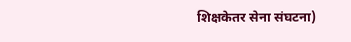शिक्षकेतर सेना संघटना)